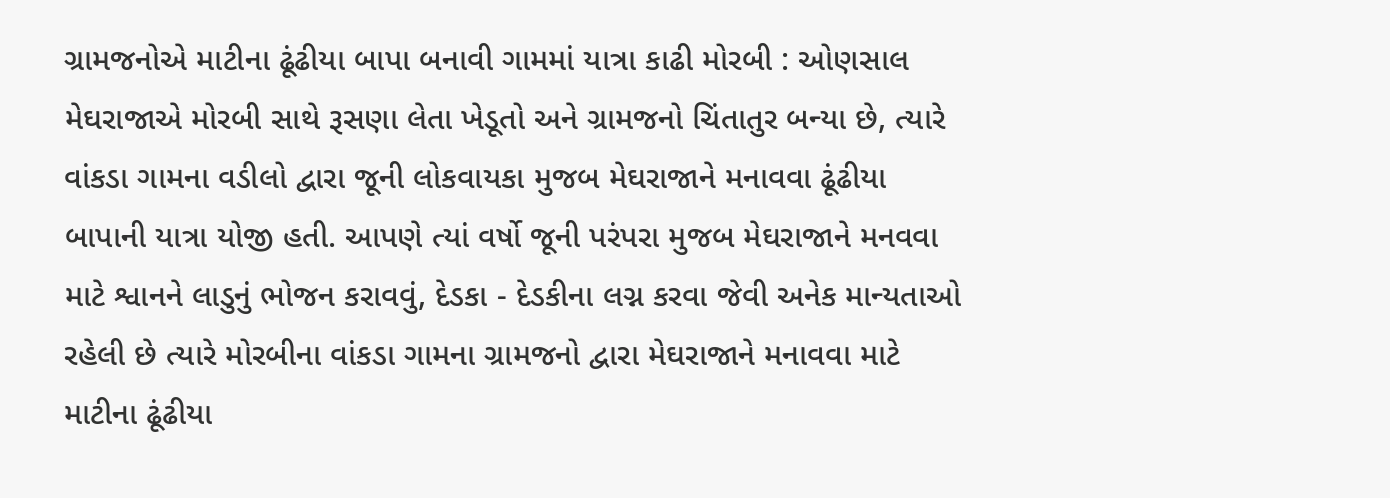ગ્રામજનોએ માટીના ઢૂંઢીયા બાપા બનાવી ગામમાં યાત્રા કાઢી મોરબી : ઓણસાલ મેઘરાજાએ મોરબી સાથે રૂસણા લેતા ખેડૂતો અને ગ્રામજનો ચિંતાતુર બન્યા છે, ત્યારે વાંકડા ગામના વડીલો દ્વારા જૂની લોકવાયકા મુજબ મેઘરાજાને મનાવવા ઢૂંઢીયા બાપાની યાત્રા યોજી હતી. આપણે ત્યાં વર્ષો જૂની પરંપરા મુજબ મેઘરાજાને મનવવા માટે શ્વાનને લાડુનું ભોજન કરાવવું, દેડકા - દેડકીના લગ્ન કરવા જેવી અનેક માન્યતાઓ રહેલી છે ત્યારે મોરબીના વાંકડા ગામના ગ્રામજનો દ્વારા મેઘરાજાને મનાવવા માટે માટીના ઢૂંઢીયા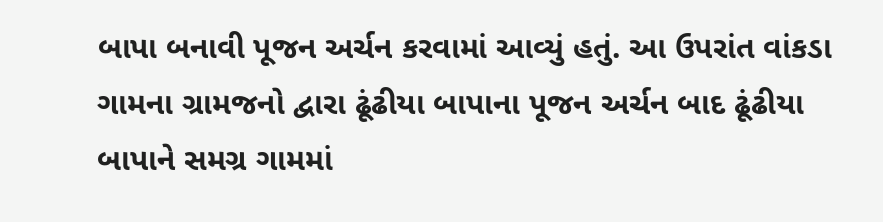બાપા બનાવી પૂજન અર્ચન કરવામાં આવ્યું હતું. આ ઉપરાંત વાંકડા ગામના ગ્રામજનો દ્વારા ઢૂંઢીયા બાપાના પૂજન અર્ચન બાદ ઢૂંઢીયા બાપાને સમગ્ર ગામમાં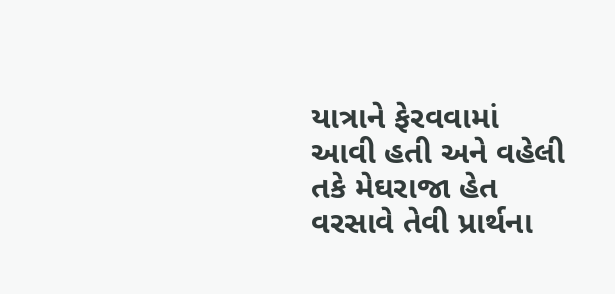યાત્રાને ફેરવવામાં આવી હતી અને વહેલી તકે મેઘરાજા હેત વરસાવે તેવી પ્રાર્થના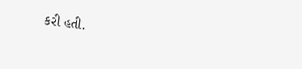કરી હતી.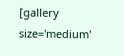[gallery size='medium'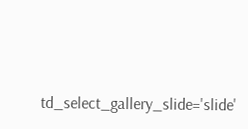td_select_gallery_slide='slide'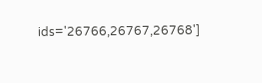ids='26766,26767,26768']